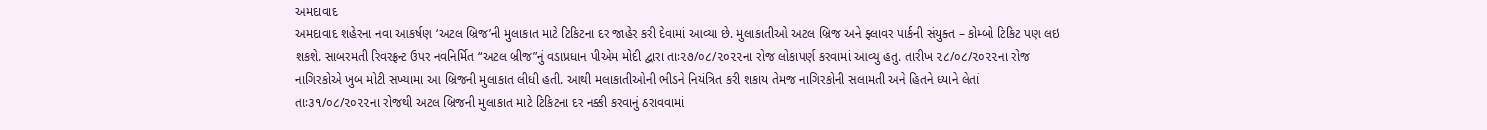અમદાવાદ
અમદાવાદ શહેરના નવા આકર્ષણ ‘અટલ બ્રિજ’ની મુલાકાત માટે ટિકિટના દર જાહેર કરી દેવામાં આવ્યા છે. મુલાકાતીઓ અટલ બ્રિજ અને ફ્લાવર પાર્કની સંયુક્ત – કોમ્બો ટિકિટ પણ લઇ શકશે. સાબરમતી રિવરફ્રન્ટ ઉપર નવનિર્મિત “અટલ બ્રીજ”નું વડાપ્રધાન પીએમ મોદી દ્વારા તાઃ૨૭/૦૮/૨૦૨૨ના રોજ લોકાપર્ણ કરવામાં આવ્યુ હતુ. તારીખ ૨૮/૦૮/૨૦૨૨ના રોજ નાગિરકોએ ખુબ મોટી સખ્યામા આ બ્રિજની મુલાકાત લીધી હતી. આથી મલાકાતીઓની ભીડને નિયંત્રિત કરી શકાય તેમજ નાગિરકોની સલામતી અને હિતને ધ્યાને લેતાં તાઃ૩૧/૦૮/૨૦૨૨ના રોજથી અટલ બ્રિજની મુલાકાત માટે ટિકિટના દર નક્કી કરવાનું ઠરાવવામાં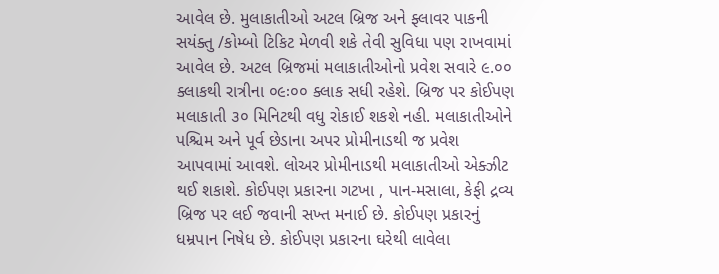આવેલ છે. મુલાકાતીઓ અટલ બ્રિજ અને ફ્લાવર પાકની સયંક્તુ /કોમ્બો ટિકિટ મેળવી શકે તેવી સુવિધા પણ રાખવામાં આવેલ છે. અટલ બ્રિજમાં મલાકાતીઓનો પ્રવેશ સવારે ૯.૦૦ ક્લાકથી રાત્રીના ૦૯ઃ૦૦ ક્લાક સધી રહેશે. બ્રિજ પર કોઈપણ મલાકાતી ૩૦ મિનિટથી વધુ રોકાઈ શકશે નહી. મલાકાતીઓને પશ્ચિમ અને પૂર્વ છેડાના અપર પ્રોમીનાડથી જ પ્રવેશ આપવામાં આવશે. લોઅર પ્રોમીનાડથી મલાકાતીઓ એક્ઝીટ થઈ શકાશે. કોઈપણ પ્રકારના ગટખા , પાન-મસાલા, કેફી દ્રવ્ય બ્રિજ પર લઈ જવાની સખ્ત મનાઈ છે. કોઈપણ પ્રકારનું ધમ્રપાન નિષેધ છે. કોઈપણ પ્રકારના ઘરેથી લાવેલા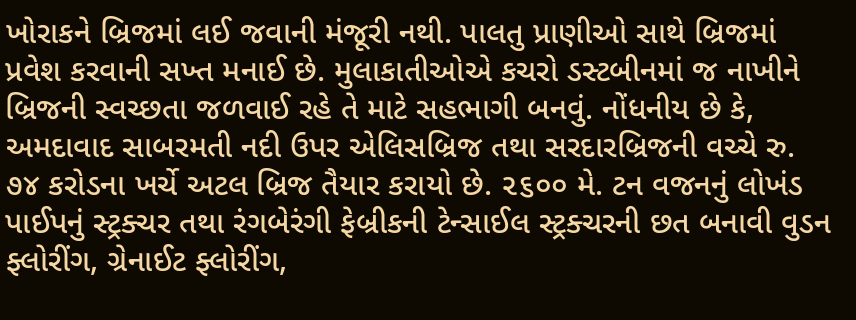ખોરાકને બ્રિજમાં લઈ જવાની મંજૂરી નથી. પાલતુ પ્રાણીઓ સાથે બ્રિજમાં પ્રવેશ કરવાની સખ્ત મનાઈ છે. મુલાકાતીઓએ કચરો ડસ્ટબીનમાં જ નાખીને બ્રિજની સ્વચ્છતા જળવાઈ રહે તે માટે સહભાગી બનવું. નોંધનીય છે કે, અમદાવાદ સાબરમતી નદી ઉપર એલિસબ્રિજ તથા સરદારબ્રિજની વચ્ચે રુ. ૭૪ કરોડના ખર્ચે અટલ બ્રિજ તૈયાર કરાયો છે. ૨૬૦૦ મે. ટન વજનનું લોખંડ પાઈપનું સ્ટ્રક્ચર તથા રંગબેરંગી ફેબ્રીકની ટેન્સાઈલ સ્ટ્રક્ચરની છત બનાવી વુડન ફ્લોરીંગ, ગ્રેનાઈટ ફ્લોરીંગ,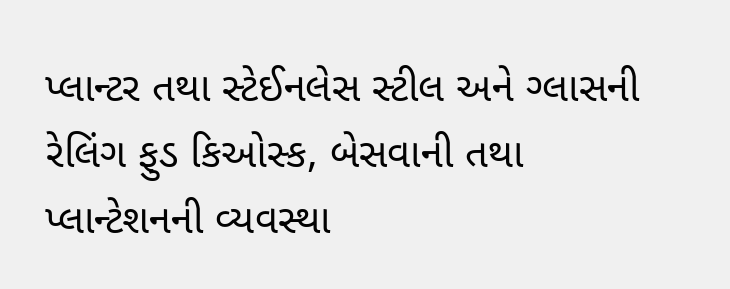પ્લાન્ટર તથા સ્ટેઈનલેસ સ્ટીલ અને ગ્લાસની રેલિંગ ફુડ કિઓસ્ક, બેસવાની તથા પ્લાન્ટેશનની વ્યવસ્થા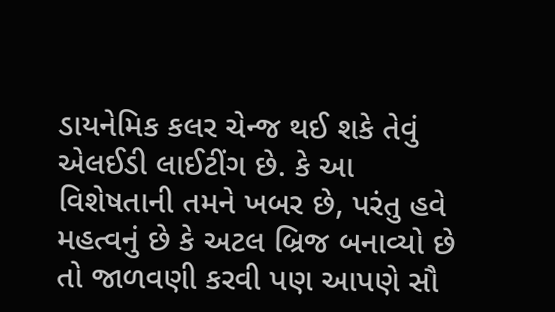ડાયનેમિક કલર ચેન્જ થઈ શકે તેવું એલઈડી લાઈટીંગ છે. કે આ વિશેષતાની તમને ખબર છે, પરંતુ હવે મહત્વનું છે કે અટલ બ્રિજ બનાવ્યો છે તો જાળવણી કરવી પણ આપણે સૌ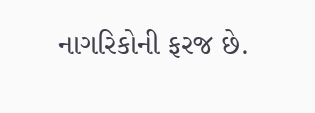નાગરિકોની ફરજ છે.